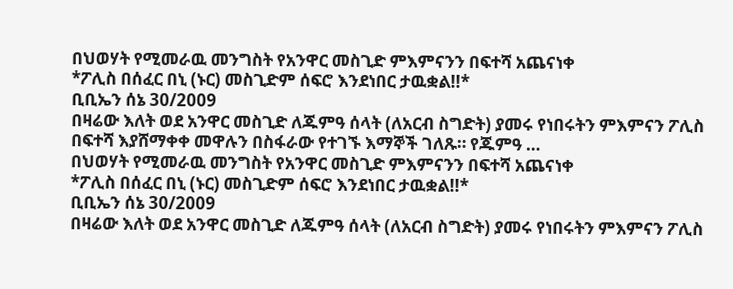በህወሃት የሚመራዉ መንግስት የአንዋር መስጊድ ምእምናንን በፍተሻ አጨናነቀ
*ፖሊስ በሰፈር በኒ (ኑር) መስጊድም ሰፍሮ እንደነበር ታዉቋል!!*
ቢቢኤን ሰኔ 30/2009
በዛሬው እለት ወደ አንዋር መስጊድ ለጁምዓ ሰላት (ለአርብ ስግድት) ያመሩ የነበሩትን ምእምናን ፖሊስ በፍተሻ እያሸማቀቀ መዋሉን በስፋራው የተገኙ እማኞች ገለጹ። የጁምዓ …
በህወሃት የሚመራዉ መንግስት የአንዋር መስጊድ ምእምናንን በፍተሻ አጨናነቀ
*ፖሊስ በሰፈር በኒ (ኑር) መስጊድም ሰፍሮ እንደነበር ታዉቋል!!*
ቢቢኤን ሰኔ 30/2009
በዛሬው እለት ወደ አንዋር መስጊድ ለጁምዓ ሰላት (ለአርብ ስግድት) ያመሩ የነበሩትን ምእምናን ፖሊስ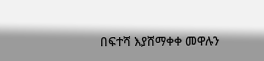በፍተሻ እያሸማቀቀ መዋሉን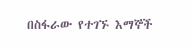በስፋራው የተገኙ እማኞች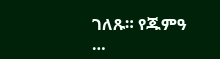ገለጹ። የጁምዓ …